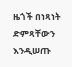ዜጎች በነጻነት ድምጻቸውን እንዲሠጡ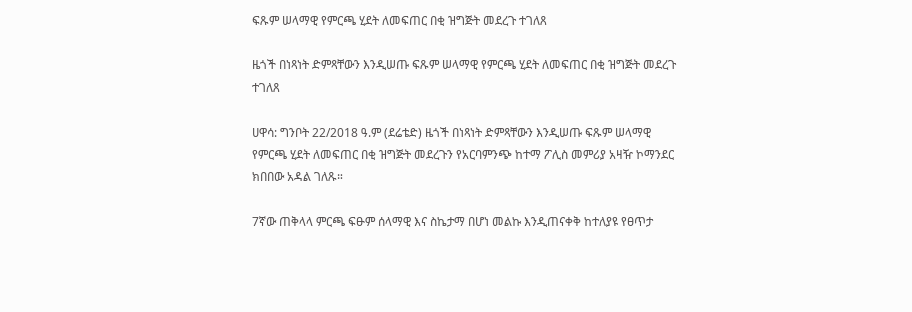ፍጹም ሠላማዊ የምርጫ ሂደት ለመፍጠር በቂ ዝግጅት መደረጉ ተገለጸ

ዜጎች በነጻነት ድምጻቸውን እንዲሠጡ ፍጹም ሠላማዊ የምርጫ ሂደት ለመፍጠር በቂ ዝግጅት መደረጉ ተገለጸ

ሀዋሳ: ግንቦት 22/2018 ዓ.ም (ደሬቴድ) ዜጎች በነጻነት ድምጻቸውን እንዲሠጡ ፍጹም ሠላማዊ የምርጫ ሂደት ለመፍጠር በቂ ዝግጅት መደረጉን የአርባምንጭ ከተማ ፖሊስ መምሪያ አዛዥ ኮማንደር ክበበው አዳል ገለጹ።

7ኛው ጠቅላላ ምርጫ ፍፁም ሰላማዊ እና ስኬታማ በሆነ መልኩ እንዲጠናቀቅ ከተለያዩ የፀጥታ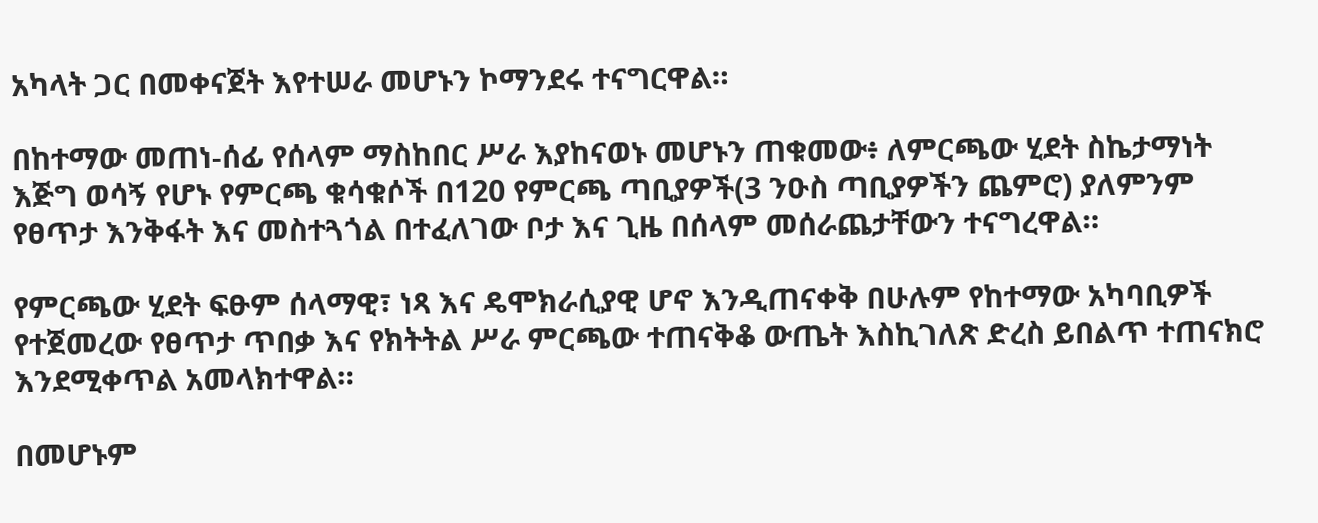አካላት ጋር በመቀናጀት እየተሠራ መሆኑን ኮማንደሩ ተናግርዋል።

በከተማው መጠነ-ሰፊ የሰላም ማስከበር ሥራ እያከናወኑ መሆኑን ጠቁመው፥ ለምርጫው ሂደት ስኬታማነት እጅግ ወሳኝ የሆኑ የምርጫ ቁሳቁሶች በ120 የምርጫ ጣቢያዎች(3 ንዑስ ጣቢያዎችን ጨምሮ) ያለምንም የፀጥታ እንቅፋት እና መስተጓጎል በተፈለገው ቦታ እና ጊዜ በሰላም መሰራጨታቸውን ተናግረዋል።

የምርጫው ሂደት ፍፁም ሰላማዊ፣ ነጻ እና ዴሞክራሲያዊ ሆኖ እንዲጠናቀቅ በሁሉም የከተማው አካባቢዎች የተጀመረው የፀጥታ ጥበቃ እና የክትትል ሥራ ምርጫው ተጠናቅቆ ውጤት እስኪገለጽ ድረስ ይበልጥ ተጠናክሮ እንደሚቀጥል አመላክተዋል።

በመሆኑም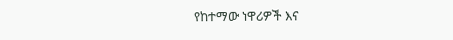የከተማው ነዋሪዎች እና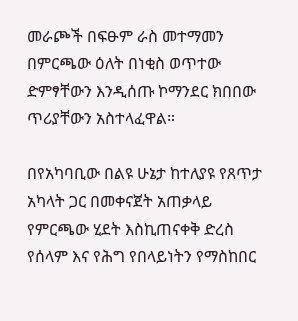መራጮች በፍፁም ራስ መተማመን በምርጫው ዕለት በነቂስ ወጥተው ድምፃቸውን እንዲሰጡ ኮማንደር ክበበው ጥሪያቸውን አስተላፈዋል።

በየአካባቢው በልዩ ሁኔታ ከተለያዩ የጸጥታ አካላት ጋር በመቀናጀት አጠቃላይ የምርጫው ሂደት እስኪጠናቀቅ ድረስ የሰላም እና የሕግ የበላይነትን የማስከበር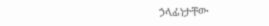ኃላፊነታቸው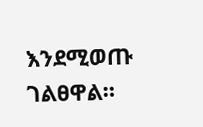እንደሚወጡ ገልፀዋል።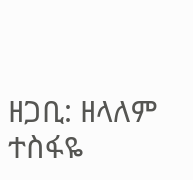ዘጋቢ: ዘላለም ተስፋዬ